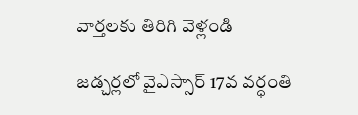వార్తలకు తిరిగి వెళ్లండి

జడ్చర్లలో వైఎస్సార్ 17వ వర్ధంతి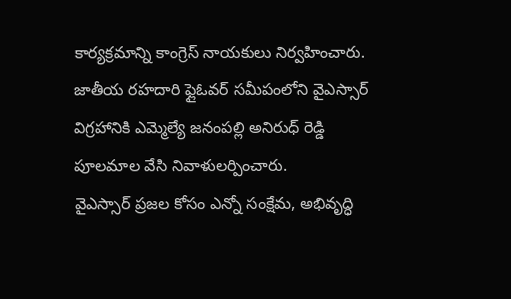కార్యక్రమాన్ని కాంగ్రెస్ నాయకులు నిర్వహించారు. జాతీయ రహదారి ఫ్లైఓవర్ సమీపంలోని వైఎస్సార్ విగ్రహానికి ఎమ్మెల్యే జనంపల్లి అనిరుధ్ రెడ్డి పూలమాల వేసి నివాళులర్పించారు.
వైఎస్సార్ ప్రజల కోసం ఎన్నో సంక్షేమ, అభివృద్ధి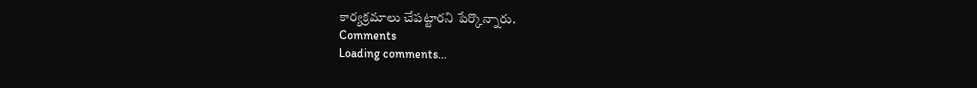కార్యక్రమాలు చేపట్టారని పేర్కొన్నారు.
Comments
Loading comments...